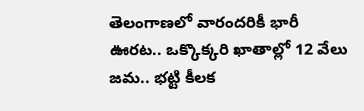తెలంగాణలో వారందరికీ భారీ ఊరట.. ఒక్కొక్కరి ఖాతాల్లో 12 వేలు జమ.. భట్టి కీలక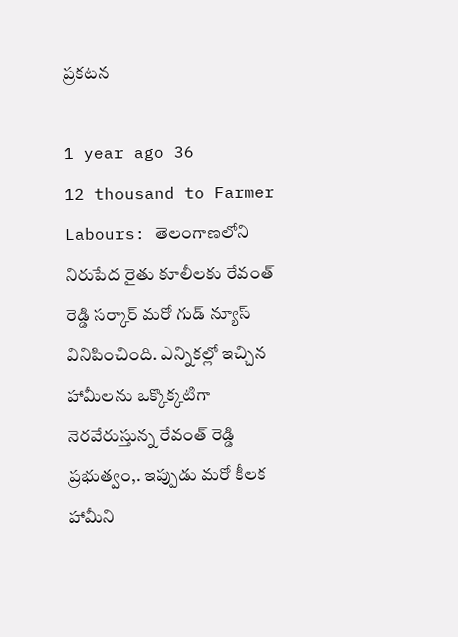ప్రకటన

1 year ago 36
12 thousand to Farmer Labours: తెలంగాణలోని నిరుపేద రైతు కూలీలకు రేవంత్ రెడ్డి సర్కార్ మరో గుడ్ న్యూస్ వినిపించింది. ఎన్నికల్లో ఇచ్చిన హామీలను ఒక్కొక్కటిగా నెరవేరుస్తున్న రేవంత్ రెడ్డి ప్రభుత్వం,. ఇప్పుడు మరో కీలక హామీని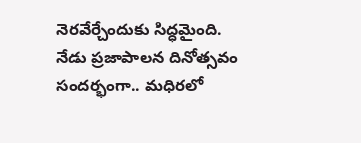నెరవేర్చేందుకు సిద్ధమైంది. నేడు ప్రజాపాలన దినోత్సవం సందర్భంగా.. మధిరలో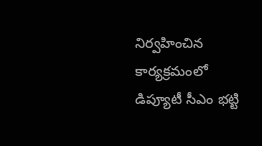నిర్వహించిన కార్యక్రమంలో డిప్యూటీ సీఎం భట్టి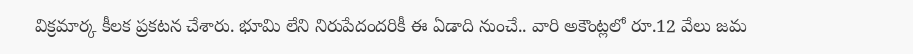విక్రమార్క కీలక ప్రకటన చేశారు. భూమి లేని నిరుపేదందరికీ ఈ ఏడాది నుంచే.. వారి అకౌంట్లలో రూ.12 వేలు జమ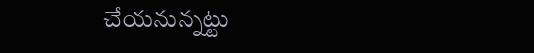చేయనున్నట్టు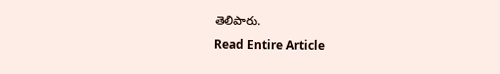తెలిపారు.
Read Entire Article